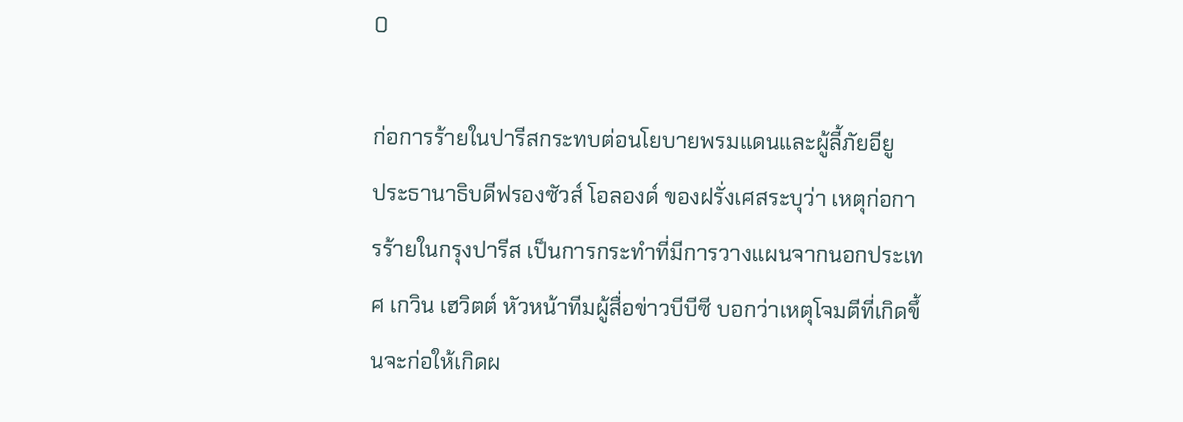0

ก่อการร้ายในปารีสกระทบต่อนโยบายพรมแดนและผู้ลี้ภัยอียู
ประธานาธิบดีฟรองซัวส์ โอลองด์ ของฝรั่งเศสระบุว่า เหตุก่อการร้ายในกรุงปารีส เป็นการกระทำที่มีการวางแผนจากนอกประเทศ เกวิน เฮวิตต์ หัวหน้าทีมผู้สื่อข่าวบีบีซี บอกว่าเหตุโจมตีที่เกิดขึ้นจะก่อให้เกิดผ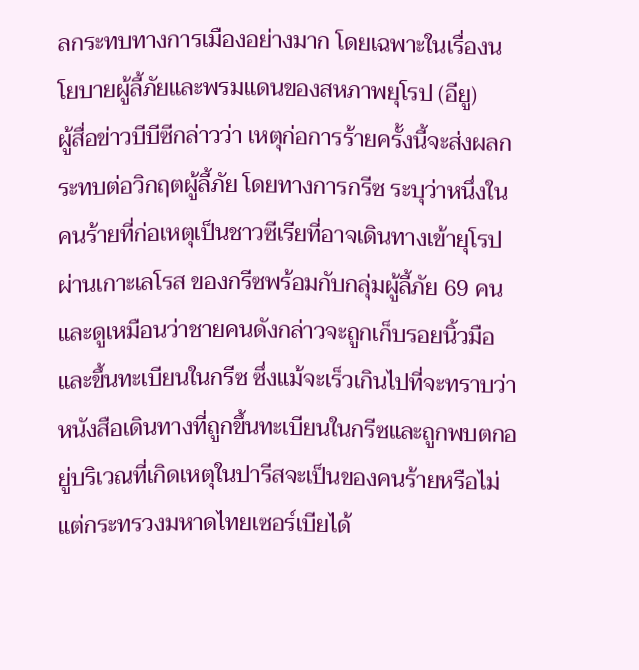ลกระทบทางการเมืองอย่างมาก โดยเฉพาะในเรื่องนโยบายผู้ลี้ภัยและพรมแดนของสหภาพยุโรป (อียู)
ผู้สื่อข่าวบีบีซีกล่าวว่า เหตุก่อการร้ายครั้งนี้จะส่งผลกระทบต่อวิกฤตผู้ลี้ภัย โดยทางการกรีซ ระบุว่าหนึ่งในคนร้ายที่ก่อเหตุเป็นชาวซีเรียที่อาจเดินทางเข้ายุโรปผ่านเกาะเลโรส ของกรีซพร้อมกับกลุ่มผู้ลี้ภัย 69 คน และดูเหมือนว่าชายคนดังกล่าวจะถูกเก็บรอยนิ้วมือและขึ้นทะเบียนในกรีซ ซึ่งแม้จะเร็วเกินไปที่จะทราบว่าหนังสือเดินทางที่ถูกขึ้นทะเบียนในกรีซและถูกพบตกอยู่บริเวณที่เกิดเหตุในปารีสจะเป็นของคนร้ายหรือไม่ แต่กระทรวงมหาดไทยเซอร์เบียได้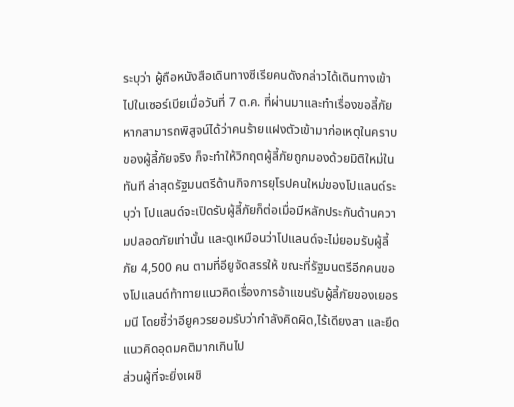ระบุว่า ผู้ถือหนังสือเดินทางซีเรียคนดังกล่าวได้เดินทางเข้าไปในเซอร์เบียเมื่อวันที่ 7 ต.ค. ที่ผ่านมาและทำเรื่องขอลี้ภัย
หากสามารถพิสูจน์ได้ว่าคนร้ายแฝงตัวเข้ามาก่อเหตุในคราบของผู้ลี้ภัยจริง ก็จะทำให้วิกฤตผู้ลี้ภัยถูกมองด้วยมิติใหม่ในทันที ล่าสุดรัฐมนตรีด้านกิจการยุโรปคนใหม่ของโปแลนด์ระบุว่า โปแลนด์จะเปิดรับผู้ลี้ภัยก็ต่อเมื่อมีหลักประกันด้านความปลอดภัยเท่านั้น และดูเหมือนว่าโปแลนด์จะไม่ยอมรับผู้ลี้ภัย 4,500 คน ตามที่อียูจัดสรรให้ ขณะที่รัฐมนตรีอีกคนของโปแลนด์ท้าทายแนวคิดเรื่องการอ้าแขนรับผู้ลี้ภัยของเยอรมนี โดยชี้ว่าอียูควรยอมรับว่ากำลังคิดผิด,ไร้เดียงสา และยึดแนวคิดอุดมคติมากเกินไป
ส่วนผู้ที่จะยิ่งเผชิ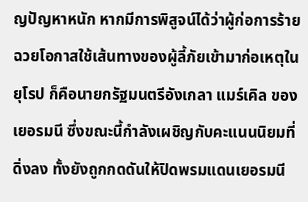ญปัญหาหนัก หากมีการพิสูจน์ได้ว่าผู้ก่อการร้ายฉวยโอกาสใช้เส้นทางของผู้ลี้ภัยเข้ามาก่อเหตุในยุโรป ก็คือนายกรัฐมนตรีอังเกลา แมร์เคิล ของเยอรมนี ซึ่งขณะนี้กำลังเผชิญกับคะแนนนิยมที่ดิ่งลง ทั้งยังถูกกดดันให้ปิดพรมแดนเยอรมนี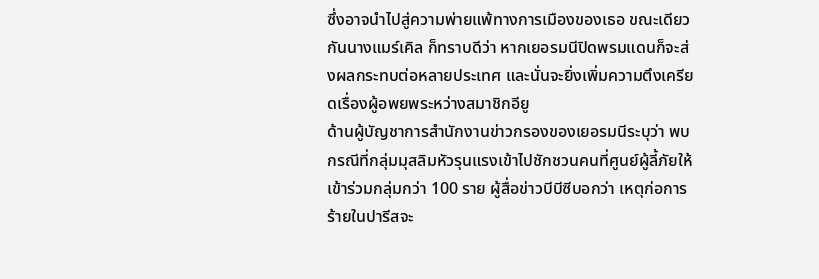ซึ่งอาจนำไปสู่ความพ่ายแพ้ทางการเมืองของเธอ ขณะเดียวกันนางแมร์เคิล ก็ทราบดีว่า หากเยอรมนีปิดพรมแดนก็จะส่งผลกระทบต่อหลายประเทศ และนั่นจะยิ่งเพิ่มความตึงเครียดเรื่องผู้อพยพระหว่างสมาชิกอียู
ด้านผู้บัญชาการสำนักงานข่าวกรองของเยอรมนีระบุว่า พบกรณีที่กลุ่มมุสลิมหัวรุนแรงเข้าไปชักชวนคนที่ศูนย์ผู้ลี้ภัยให้เข้าร่วมกลุ่มกว่า 100 ราย ผู้สื่อข่าวบีบีซีบอกว่า เหตุก่อการร้ายในปารีสจะ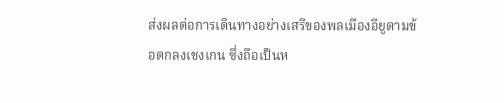ส่งผลต่อการเดินทางอย่างเสรีของพลเมืองอียูตามข้อตกลงเชงเกน ซึ่งถือเป็นห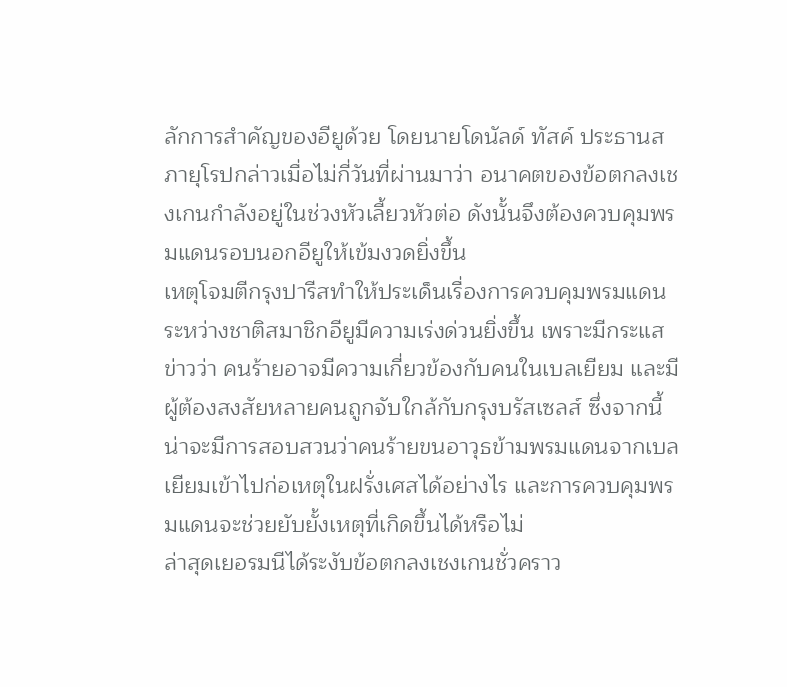ลักการสำคัญของอียูด้วย โดยนายโดนัลด์ ทัสค์ ประธานสภายุโรปกล่าวเมื่อไม่กี่วันที่ผ่านมาว่า อนาคตของข้อตกลงเชงเกนกำลังอยู่ในช่วงหัวเลี้ยวหัวต่อ ดังนั้นจึงต้องควบคุมพรมแดนรอบนอกอียูให้เข้มงวดยิ่งขึ้น
เหตุโจมตีกรุงปารีสทำให้ประเด็นเรื่องการควบคุมพรมแดนระหว่างชาติสมาชิกอียูมีความเร่งด่วนยิ่งขึ้น เพราะมีกระแสข่าวว่า คนร้ายอาจมีความเกี่ยวข้องกับคนในเบลเยียม และมีผู้ต้องสงสัยหลายคนถูกจับใกล้กับกรุงบรัสเซลส์ ซึ่งจากนี้น่าจะมีการสอบสวนว่าคนร้ายขนอาวุธข้ามพรมแดนจากเบลเยียมเข้าไปก่อเหตุในฝรั่งเศสได้อย่างไร และการควบคุมพรมแดนจะช่วยยับยั้งเหตุที่เกิดขึ้นได้หรือไม่
ล่าสุดเยอรมนีได้ระงับข้อตกลงเชงเกนชั่วคราว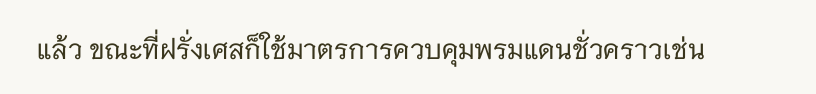แล้ว ขณะที่ฝรั่งเศสก็ใช้มาตรการควบคุมพรมแดนชั่วคราวเช่น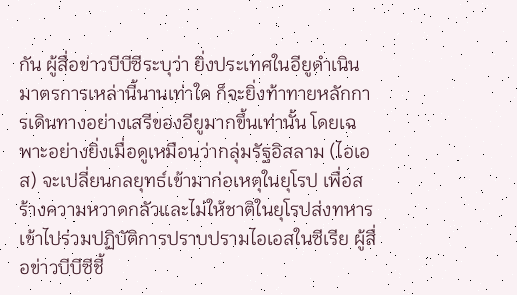กัน ผู้สื่อข่าวบีบีซีระบุว่า ยิ่งประเทศในอียูดำเนินมาตรการเหล่านี้นานเท่าใด ก็จะยิ่งท้าทายหลักการเดินทางอย่างเสรีของอียูมากขึ้นเท่านั้น โดยเฉพาะอย่างยิ่งเมื่อดูเหมือนว่ากลุ่มรัฐอิสลาม (ไอเอส) จะเปลี่ยนกลยุทธ์เข้ามาก่อเหตุในยุโรป เพื่อสร้างความหวาดกลัวและไม่ให้ชาติในยุโรปส่งทหารเข้าไปร่วมปฏิบัติการปราบปรามไอเอสในซีเรีย ผู้สื่อข่าวบีบีซีชี้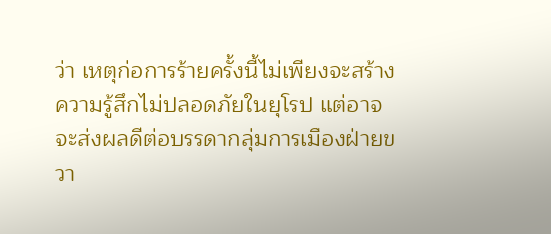ว่า เหตุก่อการร้ายครั้งนี้ไม่เพียงจะสร้างความรู้สึกไม่ปลอดภัยในยุโรป แต่อาจจะส่งผลดีต่อบรรดากลุ่มการเมืองฝ่ายขวา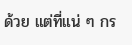ด้วย แต่ที่แน่ ๆ กร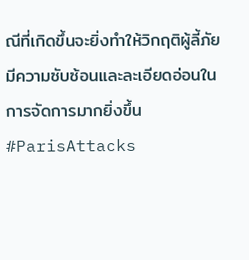ณีที่เกิดขึ้นจะยิ่งทำให้วิกฤติผู้ลี้ภัยมีความซับซ้อนและละเอียดอ่อนในการจัดการมากยิ่งขึ้น #ParisAttacks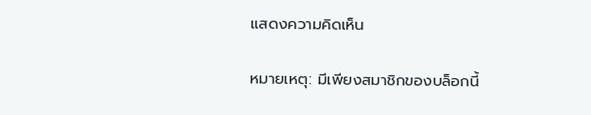แสดงความคิดเห็น

หมายเหตุ: มีเพียงสมาชิกของบล็อกนี้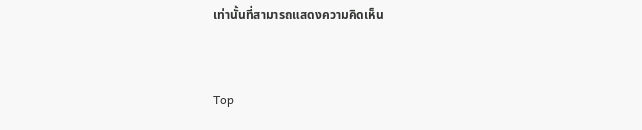เท่านั้นที่สามารถแสดงความคิดเห็น


Top